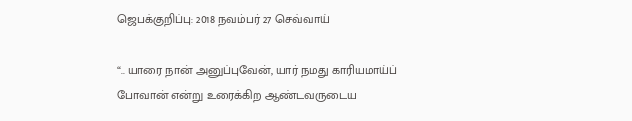ஜெபக்குறிப்பு: 2018 நவம்பர் 27 செவ்வாய்

“.. யாரை நான் அனுப்புவேன், யார் நமது காரியமாய்ப் போவான் என்று உரைக்கிற ஆண்டவருடைய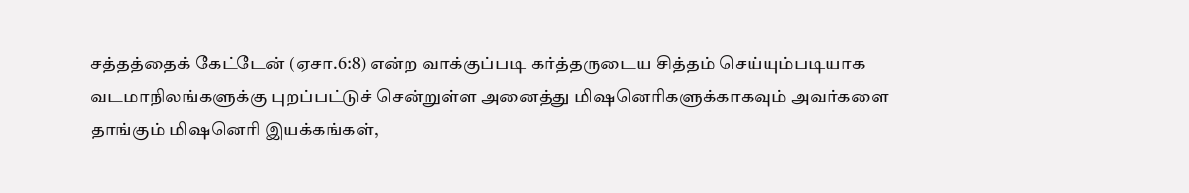சத்தத்தைக் கேட்டேன் (ஏசா.6:8) என்ற வாக்குப்படி கர்த்தருடைய சித்தம் செய்யும்படியாக வடமாநிலங்களுக்கு புறப்பட்டுச் சென்றுள்ள அனைத்து மிஷனெரிகளுக்காகவும் அவர்களை தாங்கும் மிஷனெரி இயக்கங்கள்,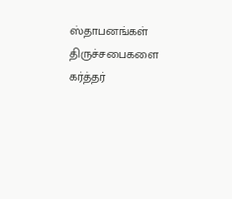ஸ்தாபனங்கள் திருச்சபைகளை கர்த்தர்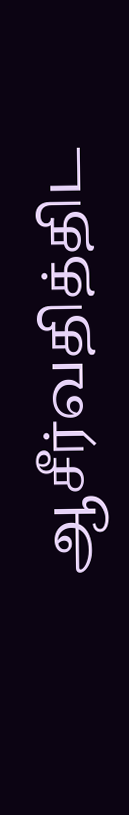ஆசீர்வதித்திட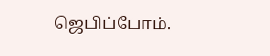ஜெபிப்போம்.